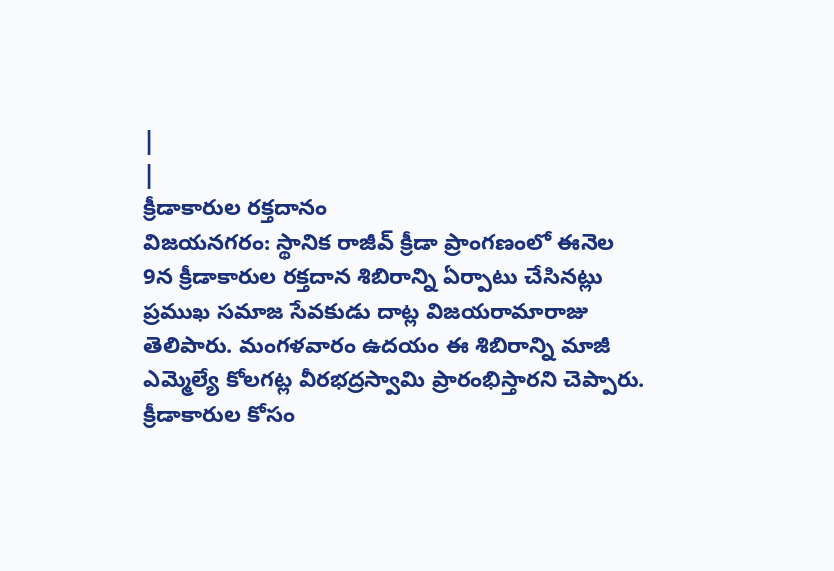|
|
క్రీడాకారుల రక్తదానం
విజయనగరం: స్థానిక రాజీవ్ క్రీడా ప్రాంగణంలో ఈనెల 9న క్రీడాకారుల రక్తదాన శిబిరాన్ని ఏర్పాటు చేసినట్లు ప్రముఖ సమాజ సేవకుడు దాట్ల విజయరామారాజు తెలిపారు. మంగళవారం ఉదయం ఈ శిబిరాన్ని మాజీ ఎమ్మెల్యే కోలగట్ల వీరభద్రస్వామి ప్రారంభిస్తారని చెప్పారు. క్రీడాకారుల కోసం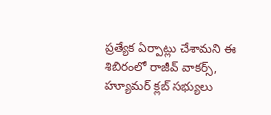ప్రత్యేక ఏర్పాట్లు చేశామని ఈ శిబిరంలో రాజీవ్ వాకర్స్, హ్యూమర్ క్లబ్ సభ్యులు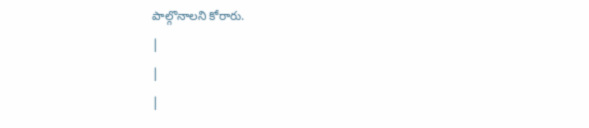పాల్గొనాలని కోరారు.
|
|
|